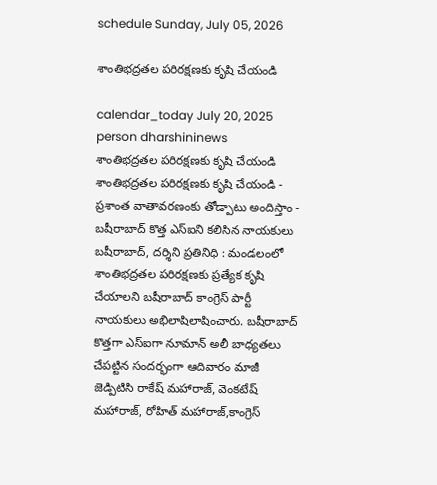schedule Sunday, July 05, 2026

శాంతిభద్రతల పరిరక్షణకు కృషి చేయండి

calendar_today July 20, 2025
person dharshininews
శాంతిభద్రతల పరిరక్షణకు కృషి చేయండి
శాంతిభద్రతల పరిరక్షణకు కృషి చేయండి - ప్రశాంత వాతావరణంకు తోడ్పాటు అందిస్తాం - బషీరాబాద్ కొత్త ఎస్ఐని కలిసిన నాయకులు బషీరాబాద్, దర్శిని ప్రతినిధి : మండలంలో శాంతిభద్రతల పరిరక్షణకు ప్రత్యేక కృషి చేయాలని బషీరాబాద్‌ కాంగ్రెస్ పార్టీ నాయకులు అభిలాషిలాషించారు. బషీరాబాద్ కొత్తగా ఎస్ఐగా నూమాన్ అలీ బాధ్యతలు చేపట్టిన సందర్భంగా ఆదివారం మాజీ జెడ్పిటిసి రాకేష్ మహారాజ్, వెంకటేష్ మహారాజ్, రోహిత్ మహారాజ్,కాంగ్రెస్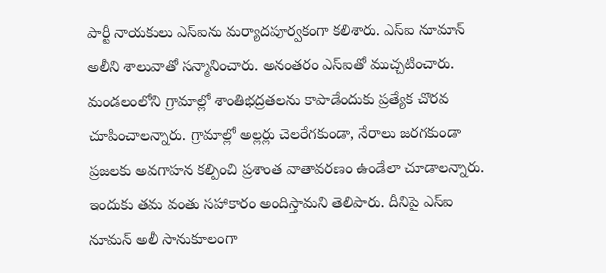పార్టీ నాయకులు ఎస్ఐను మర్యాదపూర్వకంగా కలిశారు. ఎస్ఐ నూమాన్ అలీని శాలువాతో సన్మానించారు. అనంతరం ఎస్ఐతో ముచ్చటించారు. మండలంలోని గ్రామాల్లో శాంతిభద్రతలను కాపాడేందుకు ప్రత్యేక చొరవ చూపించాలన్నారు. గ్రామాల్లో అల్లర్లు చెలరేగకుండా, నేరాలు జరగకుండా ప్రజలకు అవగాహన కల్పించి ప్రశాంత వాతావరణం ఉండేలా చూడాలన్నారు. ఇందుకు తమ వంతు సహాకారం అందిస్తామని తెలిపారు. దీనిపై ఎస్ఐ నూమన్ అలీ సానుకూలంగా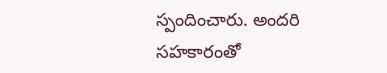స్పందించారు. అందరి సహకారంతో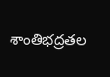శాంతిభద్రతల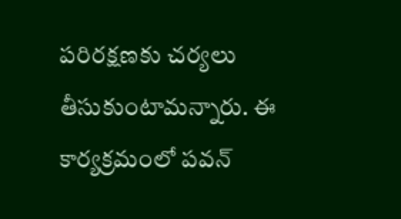పరిరక్షణకు చర్యలు తీసుకుంటామన్నారు. ఈ కార్యక్రమంలో పవన్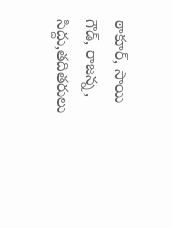ఠాకూర్, సాయి గౌడ్, రాజన్న, సిద్దు,తదితరులు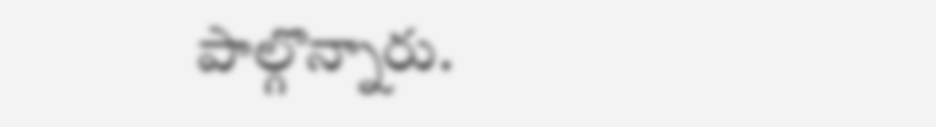పాల్గొన్నారు.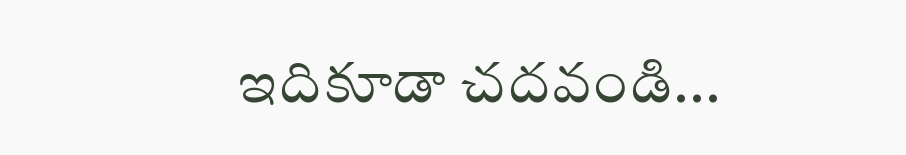ఇదికూడా చదవండి...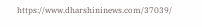https://www.dharshininews.com/37039/